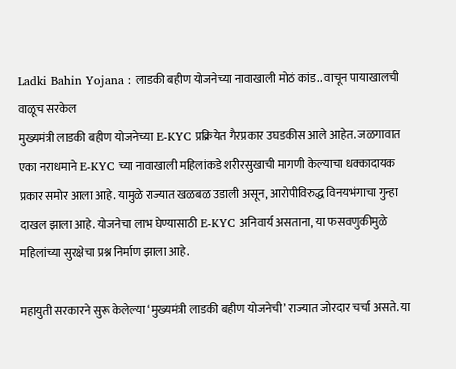Ladki Bahin Yojana : लाडकी बहीण योजनेच्या नावाखाली मोठं कांड.. वाचून पायाखालची वाळूच सरकेल
मुख्यमंत्री लाडकी बहीण योजनेच्या E-KYC प्रक्रियेत गैरप्रकार उघडकीस आले आहेत. जळगावात एका नराधमाने E-KYC च्या नावाखाली महिलांकडे शरीरसुखाची मागणी केल्याचा धक्कादायक प्रकार समोर आला आहे. यामुळे राज्यात खळबळ उडाली असून, आरोपीविरुद्ध विनयभंगाचा गुन्हा दाखल झाला आहे. योजनेचा लाभ घेण्यासाठी E-KYC अनिवार्य असताना, या फसवणुकीमुळे महिलांच्या सुरक्षेचा प्रश्न निर्माण झाला आहे.

महायुती सरकारने सुरू केलेल्या ‘मुख्यमंत्री लाडकी बहीण योजनेची’ राज्यात जोरदार चर्चा असते. या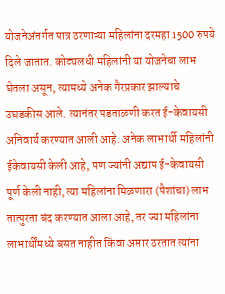योजनेअंतर्गत पात्र ठरणाऱ्या महिलांना दरमहा 1500 रुपये दिले जातात. कोट्यलधी महिलांनी या योजनेचा लाभ घेतला असून, त्यामध्ये अनेक गैरप्रकार झाल्याचे उघडकीस आले. त्यानंतर पडताळणी करत ई-केवायसी अनिवार्य करण्यात आली आहे. अनेक लाभार्थी महिलांनी ईकेवायसी केली आहे, पण ज्यांनी अद्याप ई-केवायसी पूर्ण केली नाही, त्या महिलांना मिळणारा (पैशांचा) लाभ तात्पुरता बंद करण्यात आला आहे, तर ज्या महिलांना लाभार्थींमध्ये बसत नाहीत किंवा अप्तार ठरतात त्यांना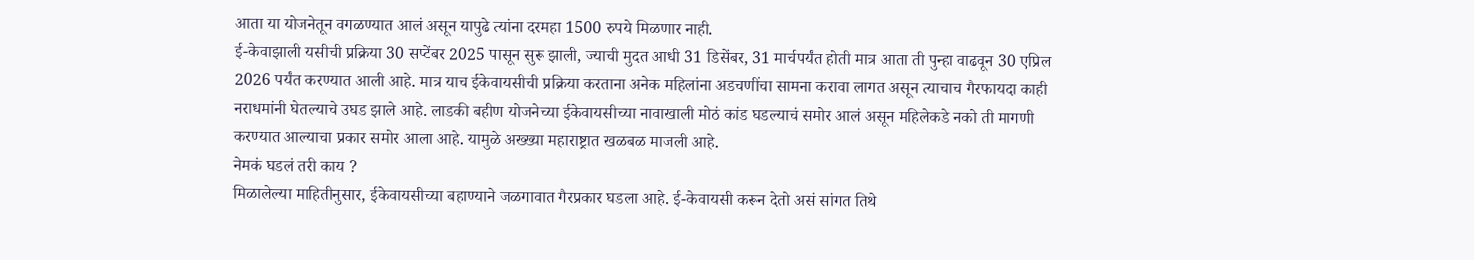आता या योजनेतून वगळण्यात आलं असून यापुढे त्यांना दरमहा 1500 रुपये मिळणार नाही.
ई-केवाझाली यसीची प्रक्रिया 30 सप्टेंबर 2025 पासून सुरू झाली, ज्याची मुदत आधी 31 डिसेंबर, 31 मार्चपर्यंत होती मात्र आता ती पुन्हा वाढवून 30 एप्रिल 2026 पर्यंत करण्यात आली आहे. मात्र याच ईकेवायसीची प्रक्रिया करताना अनेक महिलांना अडचणींचा सामना करावा लागत असून त्याचाच गैरफायदा काही नराधमांनी घेतल्याचे उघड झाले आहे. लाडकी बहीण योजनेच्या ईकेवायसीच्या नावाखाली मोठं कांड घडल्याचं समोर आलं असून महिलेकडे नको ती मागणी करण्यात आल्याचा प्रकार समोर आला आहे. यामुळे अख्ख्या महाराष्ट्रात खळबळ माजली आहे.
नेमकं घडलं तरी काय ?
मिळालेल्या माहितीनुसार, ईकेवायसीच्या बहाण्याने जळगावात गैरप्रकार घडला आहे. ई-केवायसी करून देतो असं सांगत तिथे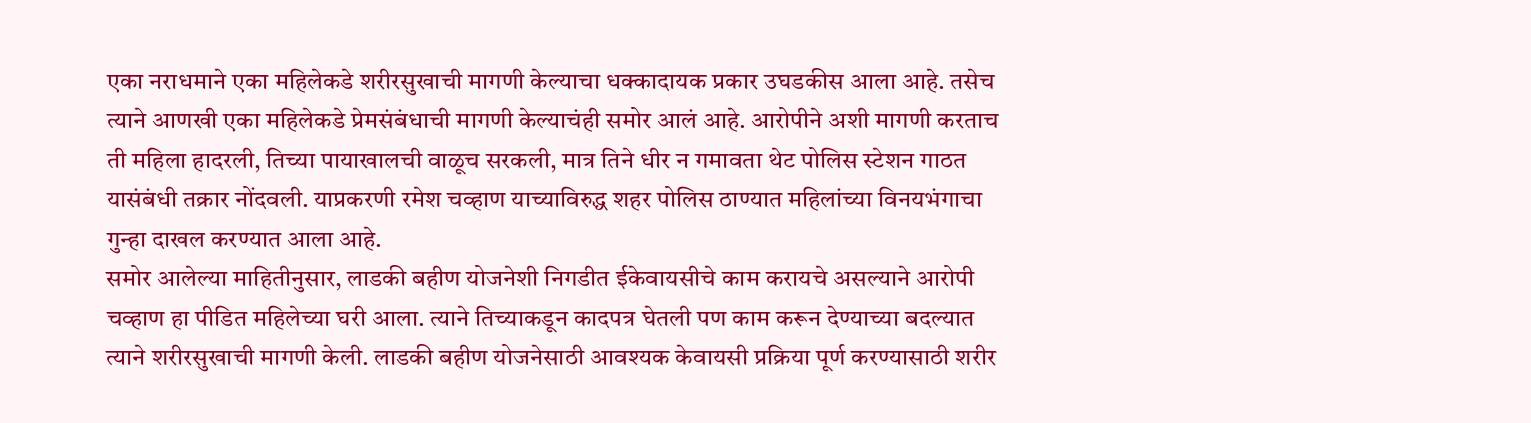एका नराधमाने एका महिलेकडे शरीरसुखाची मागणी केल्याचा धक्कादायक प्रकार उघडकीस आला आहे. तसेच त्याने आणखी एका महिलेकडे प्रेमसंबंधाची मागणी केल्याचंही समोर आलं आहे. आरोपीने अशी मागणी करताच ती महिला हादरली, तिच्या पायाखालची वाळूच सरकली, मात्र तिने धीर न गमावता थेट पोलिस स्टेशन गाठत यासंबंधी तक्रार नोंदवली. याप्रकरणी रमेश चव्हाण याच्याविरुद्ध शहर पोलिस ठाण्यात महिलांच्या विनयभंगाचा गुन्हा दाखल करण्यात आला आहे.
समोर आलेल्या माहितीनुसार, लाडकी बहीण योजनेशी निगडीत ईकेवायसीचे काम करायचे असल्याने आरोपी चव्हाण हा पीडित महिलेच्या घरी आला. त्याने तिच्याकडून कादपत्र घेतली पण काम करून देण्याच्या बदल्यात त्याने शरीरसुखाची मागणी केली. लाडकी बहीण योजनेसाठी आवश्यक केवायसी प्रक्रिया पूर्ण करण्यासाठी शरीर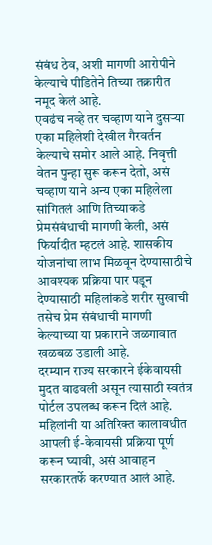संबंध ठेव, अशी मागणी आरोपीने केल्याचे पीडितेने तिच्या तक्रारीत नमूद केलं आहे.
एवढंच नव्हे तर चव्हाण याने दुसऱ्या एका महिलेशी देखील गैरवर्तन केल्याचे समोर आले आहे. निवृत्ती वेतन पुन्हा सुरू करून देतो, असं चव्हाण याने अन्य एका महिलेला सांगितलं आणि तिच्याकडे प्रेमसंबंधाची मागणी केली, असं फिर्यादीत म्हटलं आहे. शासकीय योजनांचा लाभ मिळवून देण्यासाठीचे आवश्यक प्रक्रिया पार पडून देण्यासाठी महिलांकडे शरीर सुखाची तसेच प्रेम संबंधाची मागणी केल्याच्या या प्रकाराने जळगावात खळबळ उडाली आहे.
दरम्यान राज्य सरकारने ईकेवायसी मुदत वाढवली असून त्यासाठी स्वतंत्र पोर्टल उपलब्ध करून दिलं आहे. महिलांनी या अतिरिक्त कालावधीत आपली ई-केवायसी प्रक्रिया पूर्ण करून घ्यावी, असं आवाहन सरकारतर्फे करण्यात आलं आहे.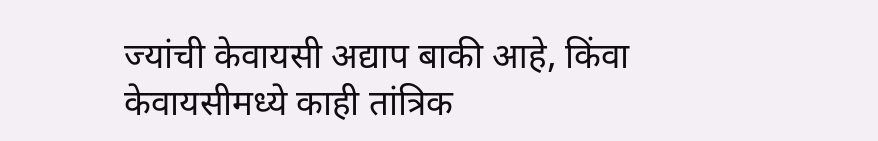ज्यांची केवायसी अद्याप बाकी आहे, किंवा केवायसीमध्ये काही तांत्रिक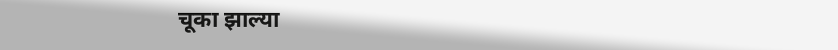चूका झाल्या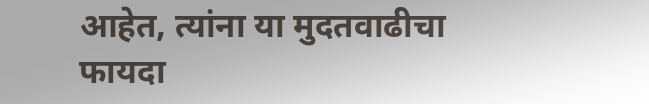आहेत, त्यांना या मुदतवाढीचा फायदा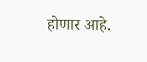होणार आहे.